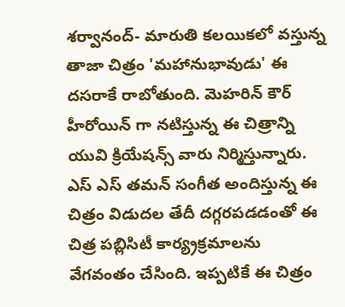శర్వానంద్- మారుతి కలయికలో వస్తున్న తాజా చిత్రం 'మహానుభావుడు' ఈ దసరాకే రాబోతుంది. మెహరిన్ కౌర్ హీరోయిన్ గా నటిస్తున్న ఈ చిత్రాన్ని యువి క్రియేషన్స్ వారు నిర్మిస్తున్నారు. ఎస్ ఎస్ తమన్ సంగీత అందిస్తున్న ఈ చిత్రం విడుదల తేదీ దగ్గరపడడంతో ఈ చిత్ర పబ్లిసిటీ కార్య్రక్రమాలను వేగవంతం చేసింది. ఇప్పటికే ఈ చిత్రం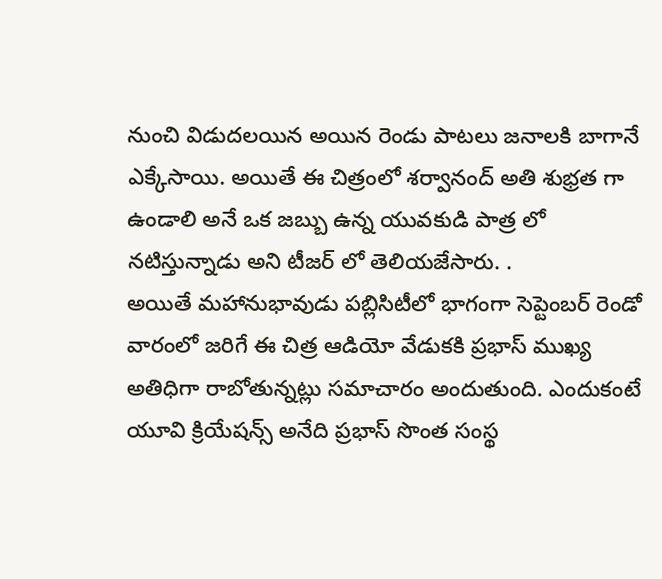నుంచి విడుదలయిన అయిన రెండు పాటలు జనాలకి బాగానే ఎక్కేసాయి. అయితే ఈ చిత్రంలో శర్వానంద్ అతి శుభ్రత గా ఉండాలి అనే ఒక జబ్బు ఉన్న యువకుడి పాత్ర లో నటిస్తున్నాడు అని టీజర్ లో తెలియజేసారు. .
అయితే మహానుభావుడు పబ్లిసిటీలో భాగంగా సెప్టెంబర్ రెండో వారంలో జరిగే ఈ చిత్ర ఆడియో వేడుకకి ప్రభాస్ ముఖ్య అతిధిగా రాబోతున్నట్లు సమాచారం అందుతుంది. ఎందుకంటే యూవి క్రియేషన్స్ అనేది ప్రభాస్ సొంత సంస్థ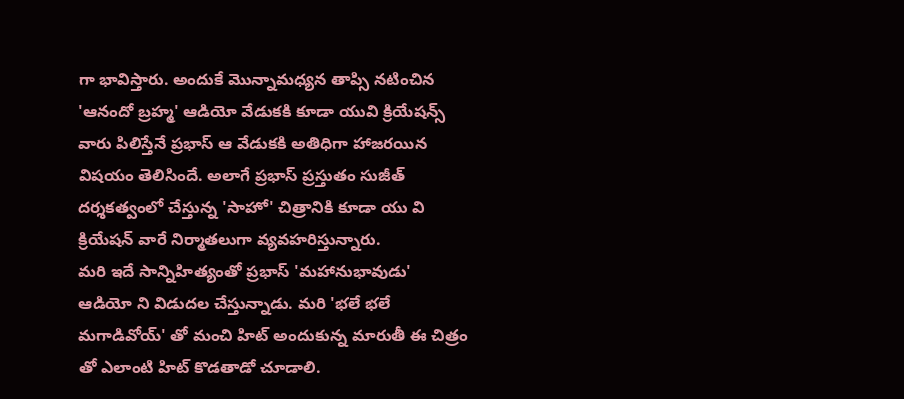గా భావిస్తారు. అందుకే మొన్నామధ్యన తాప్సి నటించిన 'ఆనందో బ్రహ్మ' ఆడియో వేడుకకి కూడా యువి క్రియేషన్స్ వారు పిలిస్తేనే ప్రభాస్ ఆ వేడుకకి అతిధిగా హాజరయిన విషయం తెలిసిందే. అలాగే ప్రభాస్ ప్రస్తుతం సుజీత్ దర్శకత్వంలో చేస్తున్న 'సాహో' చిత్రానికి కూడా యు వి క్రియేషన్ వారే నిర్మాతలుగా వ్యవహరిస్తున్నారు.
మరి ఇదే సాన్నిహిత్యంతో ప్రభాస్ 'మహానుభావుడు' ఆడియో ని విడుదల చేస్తున్నాడు. మరి 'భలే భలే మగాడివోయ్' తో మంచి హిట్ అందుకున్న మారుతీ ఈ చిత్రం తో ఎలాంటి హిట్ కొడతాడో చూడాలి.